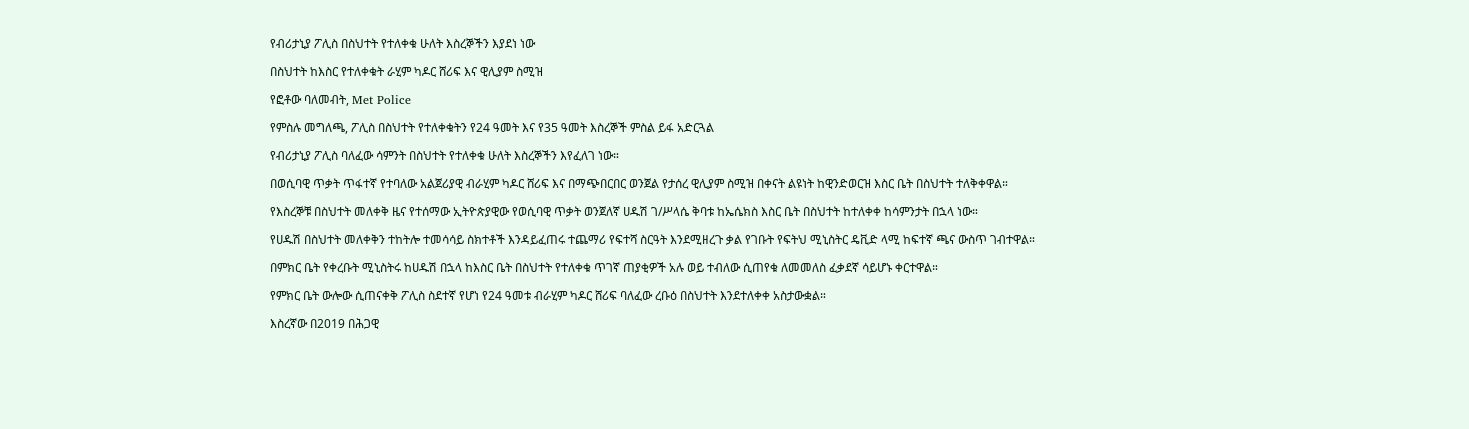የብሪታኒያ ፖሊስ በስህተት የተለቀቁ ሁለት እስረኞችን እያደነ ነው

በስህተት ከእስር የተለቀቁት ራሂም ካዶር ሸሪፍ እና ዊሊያም ስሚዝ

የፎቶው ባለመብት, Met Police

የምስሉ መግለጫ, ፖሊስ በስህተት የተለቀቁትን የ24 ዓመት እና የ35 ዓመት እስረኞች ምስል ይፋ አድርጓል

የብሪታኒያ ፖሊስ ባለፈው ሳምንት በስህተት የተለቀቁ ሁለት እስረኞችን እየፈለገ ነው።

በወሲባዊ ጥቃት ጥፋተኛ የተባለው አልጀሪያዊ ብራሂም ካዶር ሸሪፍ እና በማጭበርበር ወንጀል የታሰረ ዊሊያም ስሚዝ በቀናት ልዩነት ከዊንድወርዝ እስር ቤት በስህተት ተለቅቀዋል።

የእስረኞቹ በስህተት መለቀቅ ዜና የተሰማው ኢትዮጵያዊው የወሲባዊ ጥቃት ወንጀለኛ ሀዱሽ ገ/ሥላሴ ቅባቱ ከኤሴክስ እስር ቤት በስህተት ከተለቀቀ ከሳምንታት በኋላ ነው።

የሀዱሽ በስህተት መለቀቅን ተከትሎ ተመሳሳይ ስክተቶች እንዳይፈጠሩ ተጨማሪ የፍተሻ ስርዓት እንደሚዘረጉ ቃል የገቡት የፍትህ ሚኒስትር ዴቪድ ላሚ ከፍተኛ ጫና ውስጥ ገብተዋል።

በምክር ቤት የቀረቡት ሚኒስትሩ ከሀዱሽ በኋላ ከእስር ቤት በስህተት የተለቀቁ ጥገኛ ጠያቂዎች አሉ ወይ ተብለው ሲጠየቁ ለመመለስ ፈቃደኛ ሳይሆኑ ቀርተዋል።

የምክር ቤት ውሎው ሲጠናቀቅ ፖሊስ ስደተኛ የሆነ የ24 ዓመቱ ብራሂም ካዶር ሸሪፍ ባለፈው ረቡዕ በስህተት እንደተለቀቀ አስታውቋል።

እስረኛው በ2019 በሕጋዊ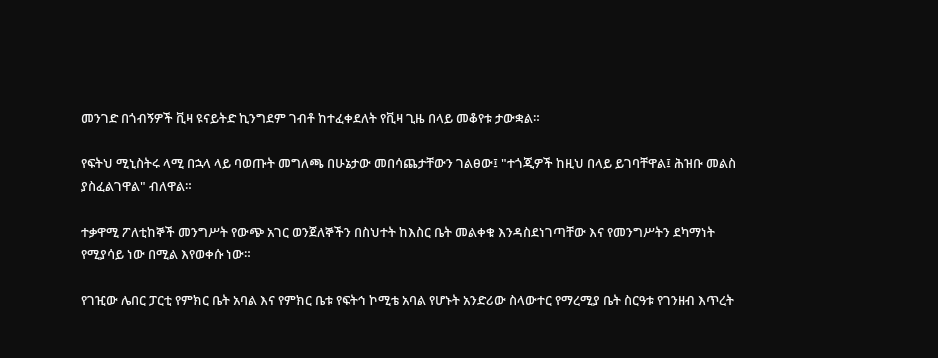መንገድ በጎብኝዎች ቪዛ ዩናይትድ ኪንግደም ገብቶ ከተፈቀደለት የቪዛ ጊዜ በላይ መቆየቱ ታውቋል።

የፍትህ ሚኒስትሩ ላሚ በኋላ ላይ ባወጡት መግለጫ በሁኔታው መበሳጨታቸውን ገልፀው፤ "ተጎጂዎች ከዚህ በላይ ይገባቸዋል፤ ሕዝቡ መልስ ያስፈልገዋል" ብለዋል።

ተቃዋሚ ፖለቲከኞች መንግሥት የውጭ አገር ወንጀለኞችን በስህተት ከእስር ቤት መልቀቁ እንዳስደነገጣቸው እና የመንግሥትን ደካማነት የሚያሳይ ነው በሚል እየወቀሱ ነው።

የገዢው ሌበር ፓርቲ የምክር ቤት አባል እና የምክር ቤቱ የፍትኅ ኮሚቴ አባል የሆኑት አንድሪው ስላውተር የማረሚያ ቤት ስርዓቱ የገንዘብ እጥረት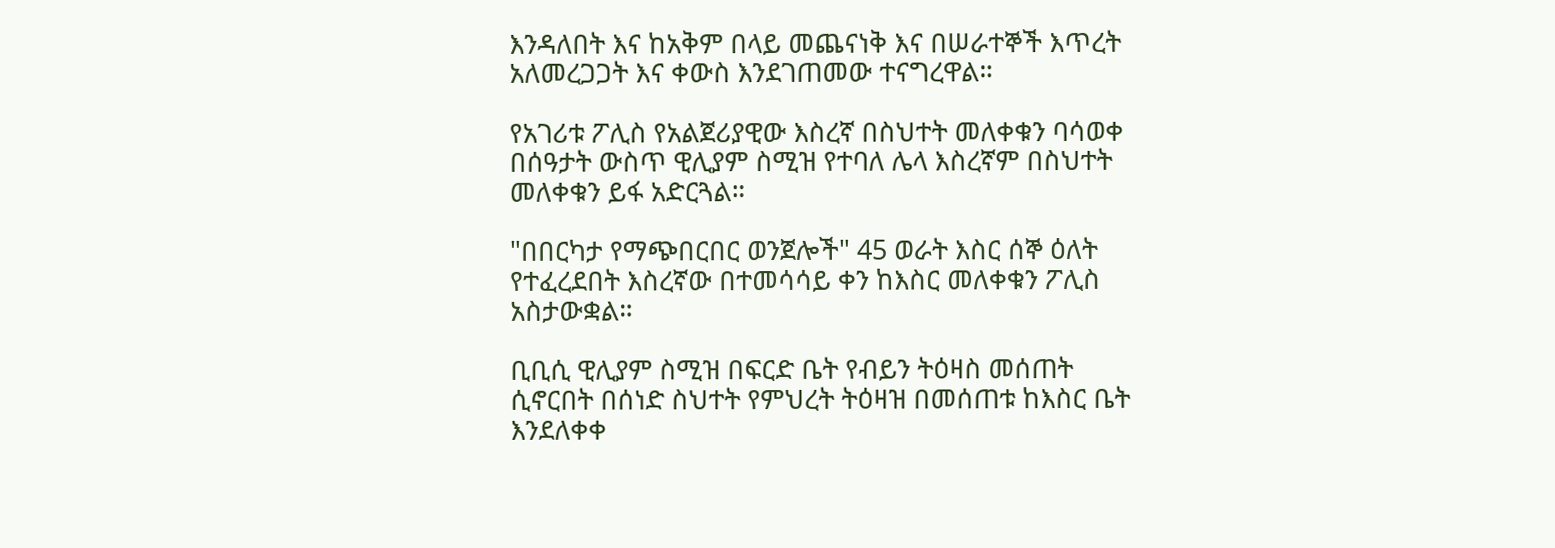እንዳለበት እና ከአቅም በላይ መጨናነቅ እና በሠራተኞች እጥረት አለመረጋጋት እና ቀውስ እንደገጠመው ተናግረዋል።

የአገሪቱ ፖሊስ የአልጀሪያዊው እስረኛ በስህተት መለቀቁን ባሳወቀ በሰዓታት ውስጥ ዊሊያም ስሚዝ የተባለ ሌላ እስረኛም በስህተት መለቀቁን ይፋ አድርጓል።

"በበርካታ የማጭበርበር ወንጀሎች" 45 ወራት እስር ሰኞ ዕለት የተፈረደበት እስረኛው በተመሳሳይ ቀን ከእስር መለቀቁን ፖሊስ አስታውቋል።

ቢቢሲ ዊሊያም ስሚዝ በፍርድ ቤት የብይን ትዕዛስ መሰጠት ሲኖርበት በሰነድ ስህተት የምህረት ትዕዛዝ በመሰጠቱ ከእስር ቤት እንደለቀቀ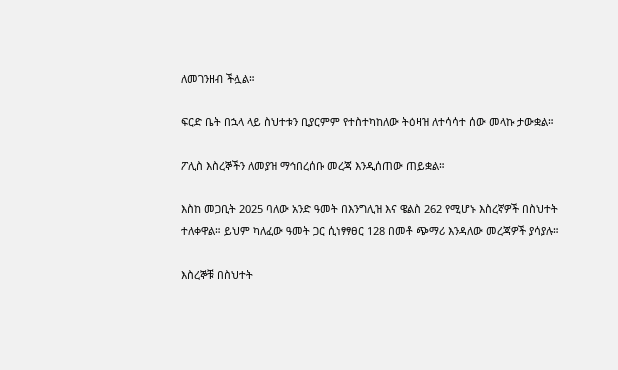ለመገንዘብ ችሏል።

ፍርድ ቤት በኋላ ላይ ስህተቱን ቢያርምም የተስተካከለው ትዕዛዝ ለተሳሳተ ሰው መላኩ ታውቋል።

ፖሊስ እስረኞችን ለመያዝ ማኅበረሰቡ መረጃ እንዲሰጠው ጠይቋል።

እስከ መጋቢት 2025 ባለው አንድ ዓመት በእንግሊዝ እና ዌልስ 262 የሚሆኑ እስረኛዎች በስህተት ተለቀዋል። ይህም ካለፈው ዓመት ጋር ሲነፃፃፀር 128 በመቶ ጭማሪ እንዳለው መረጃዎች ያሳያሉ።

እስረኞቹ በስህተት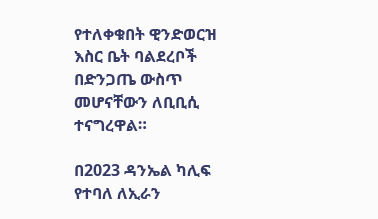የተለቀቁበት ዊንድወርዝ እስር ቤት ባልደረቦች በድንጋጤ ውስጥ መሆናቸውን ለቢቢሲ ተናግረዋል።

በ2023 ዳንኤል ካሊፍ የተባለ ለኢራን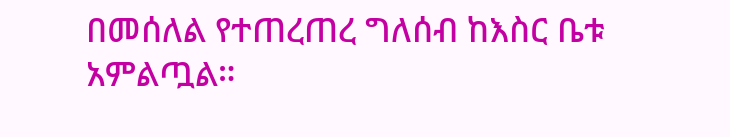በመሰለል የተጠረጠረ ግለሰብ ከእስር ቤቱ አምልጧል።